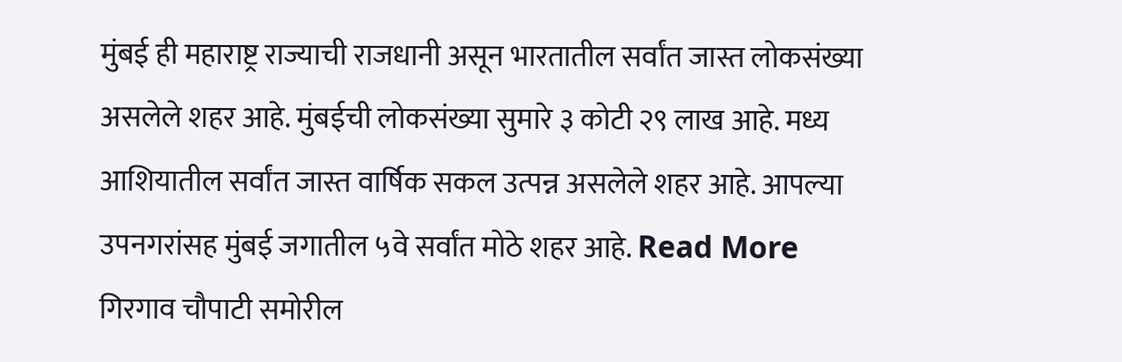मुंबई ही महाराष्ट्र राज्याची राजधानी असून भारतातील सर्वांत जास्त लोकसंख्या असलेले शहर आहे. मुंबईची लोकसंख्या सुमारे ३ कोटी २९ लाख आहे. मध्य आशियातील सर्वांत जास्त वार्षिक सकल उत्पन्न असलेले शहर आहे. आपल्या उपनगरांसह मुंबई जगातील ५वे सर्वांत मोठे शहर आहे. Read More
गिरगाव चौपाटी समोरील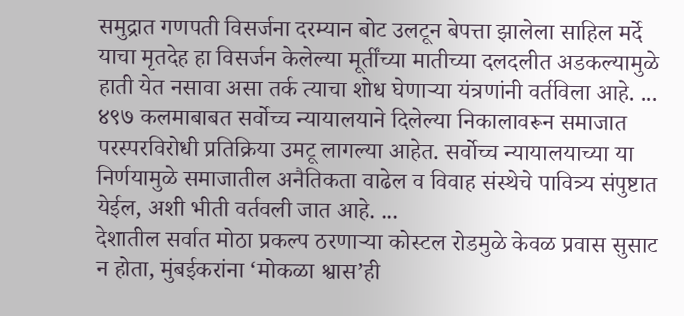समुद्रात गणपती विसर्जना दरम्यान बोट उलटून बेपत्ता झालेला साहिल मर्दे याचा मृतदेह हा विसर्जन केलेल्या मूर्तींच्या मातीच्या दलदलीत अडकल्यामुळे हाती येत नसावा असा तर्क त्याचा शोध घेणाऱ्या यंत्रणांनी वर्तविला आहे. ...
४९७ कलमाबाबत सर्वोच्च न्यायालयाने दिलेल्या निकालावरून समाजात परस्परविरोधी प्रतिक्रिया उमटू लागल्या आहेत. सर्वोच्च न्यायालयाच्या या निर्णयामुळे समाजातील अनैतिकता वाढेल व विवाह संस्थेचे पावित्र्य संपुष्टात येईल, अशी भीती वर्तवली जात आहे. ...
देशातील सर्वात मोठा प्रकल्प ठरणाऱ्या कोस्टल रोडमुळे केवळ प्रवास सुसाट न होता, मुंबईकरांना ‘मोकळा श्वास’ही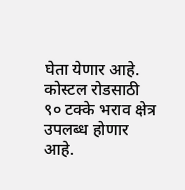घेता येणार आहे. कोस्टल रोडसाठी ९० टक्के भराव क्षेत्र उपलब्ध होणार आहे.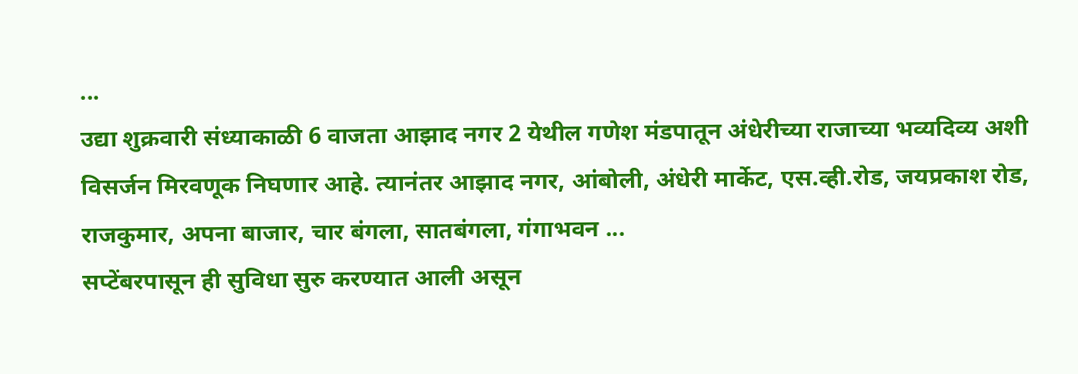...
उद्या शुक्रवारी संध्याकाळी 6 वाजता आझाद नगर 2 येथील गणेश मंडपातून अंधेरीच्या राजाच्या भव्यदिव्य अशी विसर्जन मिरवणूक निघणार आहे. त्यानंतर आझाद नगर, आंबोली, अंधेरी मार्केट, एस.व्ही.रोड, जयप्रकाश रोड, राजकुमार, अपना बाजार, चार बंगला, सातबंगला, गंगाभवन ...
सप्टेंबरपासून ही सुविधा सुरु करण्यात आली असून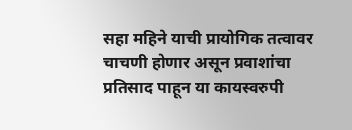सहा महिने याची प्रायोगिक तत्वावर चाचणी होणार असून प्रवाशांचा प्रतिसाद पाहून या कायस्वरुपी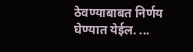ठेवण्याबाबत निर्णय घेण्यात येईल. ...